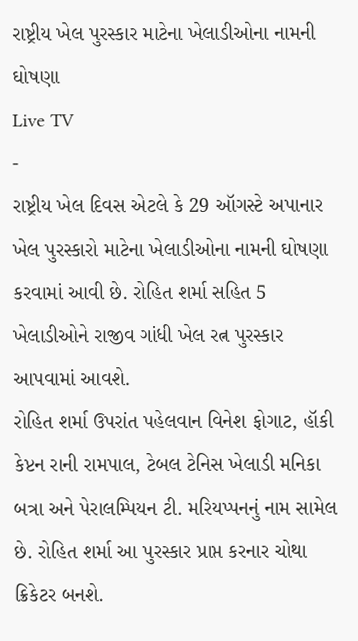રાષ્ટ્રીય ખેલ પુરસ્કાર માટેના ખેલાડીઓના નામની ઘોષણા
Live TV
-
રાષ્ટ્રીય ખેલ દિવસ એટલે કે 29 ઑગસ્ટે અપાનાર ખેલ પુરસ્કારો માટેના ખેલાડીઓના નામની ઘોષણા કરવામાં આવી છે. રોહિત શર્મા સહિત 5 ખેલાડીઓને રાજીવ ગાંધી ખેલ રત્ન પુરસ્કાર આપવામાં આવશે.
રોહિત શર્મા ઉપરાંત પહેલવાન વિનેશ ફોગાટ, હૉકી કેપ્ટન રાની રામપાલ, ટેબલ ટેનિસ ખેલાડી મનિકા બત્રા અને પેરાલમ્પિયન ટી. મરિયપ્પનનું નામ સામેલ છે. રોહિત શર્મા આ પુરસ્કાર પ્રાપ્ત કરનાર ચોથા ક્રિકેટર બનશે.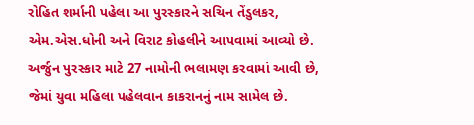રોહિત શર્માની પહેલા આ પુરસ્કારને સચિન તેંડુલકર, એમ.એસ.ધોની અને વિરાટ કોહલીને આપવામાં આવ્યો છે. અર્જુન પુરસ્કાર માટે 27 નામોની ભલામણ કરવામાં આવી છે, જેમાં યુવા મહિલા પહેલવાન કાકરાનનું નામ સામેલ છે.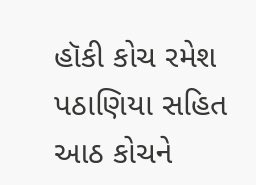હૉકી કોચ રમેશ પઠાણિયા સહિત આઠ કોચને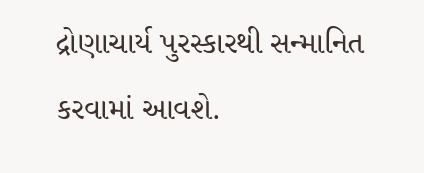દ્રોણાચાર્ય પુરસ્કારથી સન્માનિત કરવામાં આવશે.